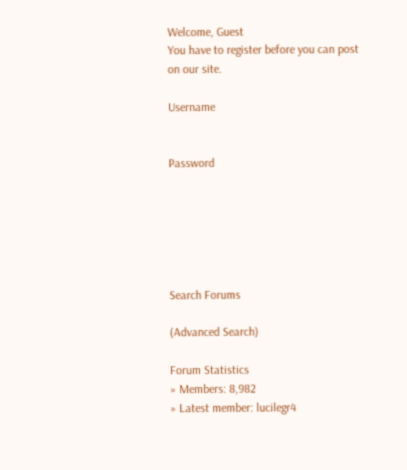Welcome, Guest
You have to register before you can post on our site.

Username


Password






Search Forums

(Advanced Search)

Forum Statistics
» Members: 8,982
» Latest member: lucilegr4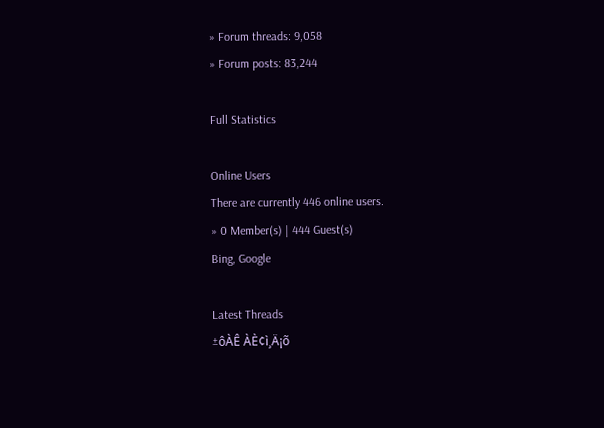» Forum threads: 9,058
» Forum posts: 83,244

Full Statistics

Online Users
There are currently 446 online users.
» 0 Member(s) | 444 Guest(s)
Bing, Google

Latest Threads
±ôÀÊ ÀÈ¢ì¸Ä¡õ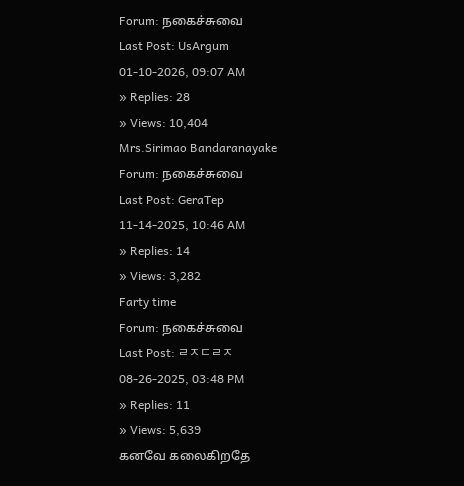Forum: நகைச்சுவை
Last Post: UsArgum
01-10-2026, 09:07 AM
» Replies: 28
» Views: 10,404
Mrs.Sirimao Bandaranayake
Forum: நகைச்சுவை
Last Post: GeraTep
11-14-2025, 10:46 AM
» Replies: 14
» Views: 3,282
Farty time
Forum: நகைச்சுவை
Last Post: ㄹㅈㄷㄹㅈ
08-26-2025, 03:48 PM
» Replies: 11
» Views: 5,639
கனவே கலைகிறதே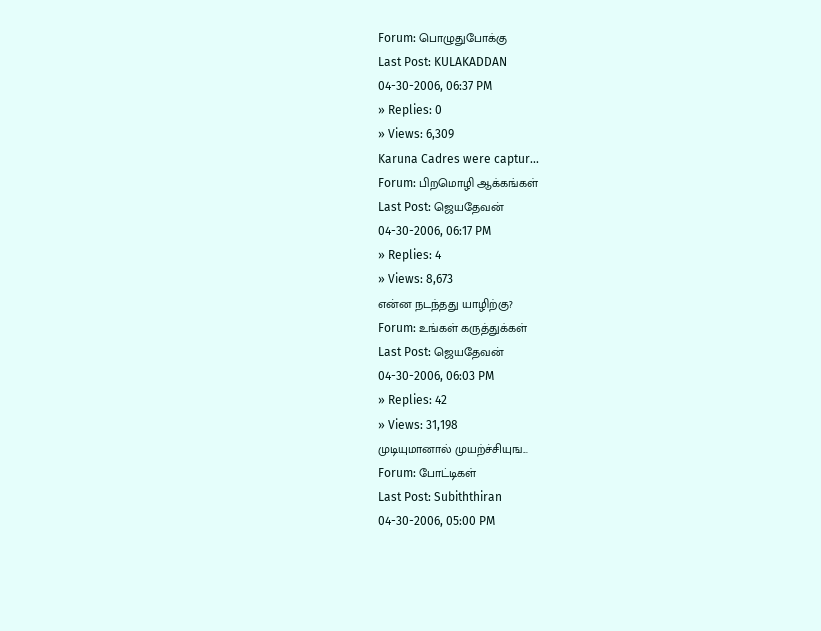Forum: பொழுதுபோக்கு
Last Post: KULAKADDAN
04-30-2006, 06:37 PM
» Replies: 0
» Views: 6,309
Karuna Cadres were captur...
Forum: பிறமொழி ஆக்கங்கள்
Last Post: ஜெயதேவன்
04-30-2006, 06:17 PM
» Replies: 4
» Views: 8,673
என்ன நடந்தது யாழிற்கு?
Forum: உங்கள் கருத்துக்கள்
Last Post: ஜெயதேவன்
04-30-2006, 06:03 PM
» Replies: 42
» Views: 31,198
முடியுமானால் முயற்ச்சியுங...
Forum: போட்டிகள்
Last Post: Subiththiran
04-30-2006, 05:00 PM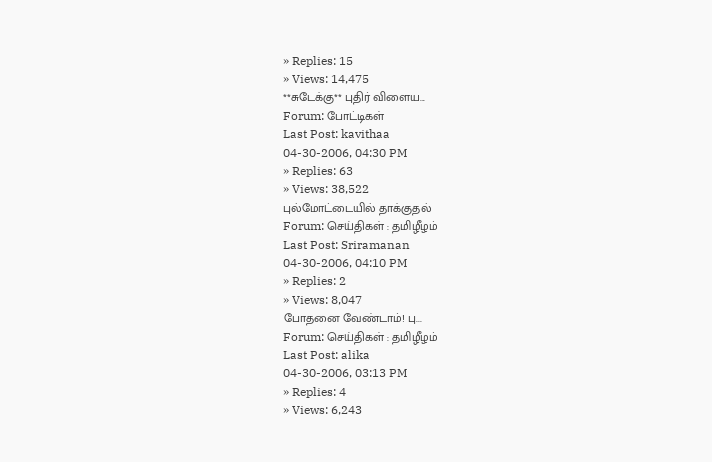» Replies: 15
» Views: 14,475
**சுடேக்கு** புதிர் விளைய...
Forum: போட்டிகள்
Last Post: kavithaa
04-30-2006, 04:30 PM
» Replies: 63
» Views: 38,522
புல்மோட்டையில் தாக்குதல்
Forum: செய்திகள் : தமிழீழம்
Last Post: Sriramanan
04-30-2006, 04:10 PM
» Replies: 2
» Views: 8,047
போதனை வேண்டாம்! பு...
Forum: செய்திகள் : தமிழீழம்
Last Post: alika
04-30-2006, 03:13 PM
» Replies: 4
» Views: 6,243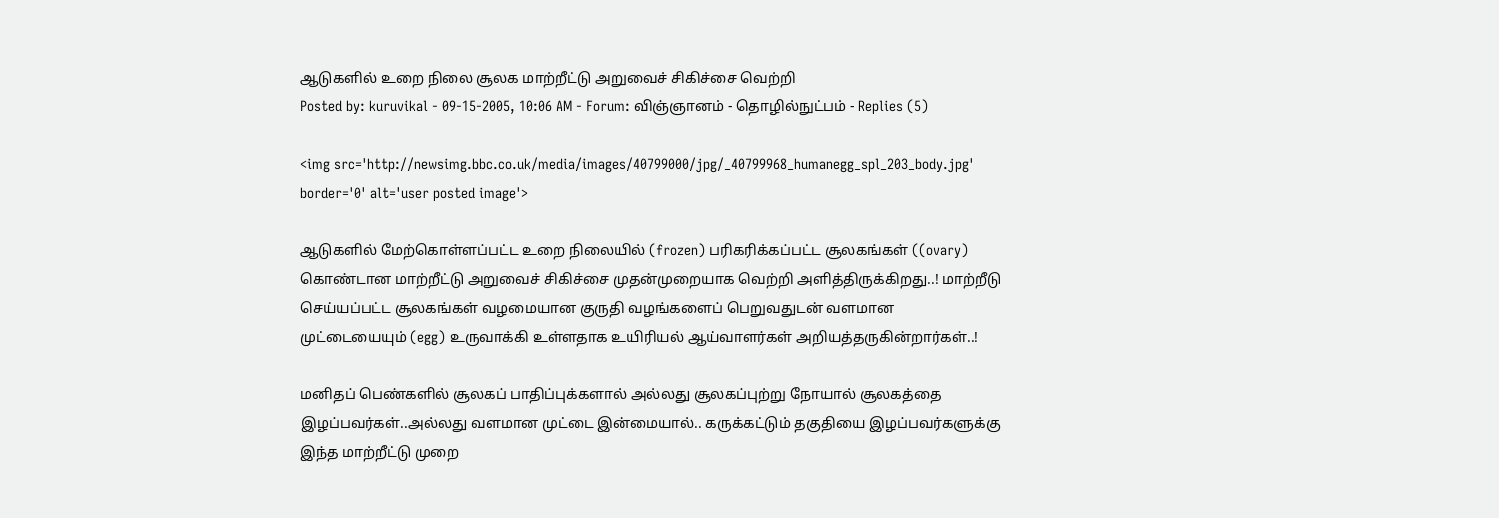ஆடுகளில் உறை நிலை சூலக மாற்றீட்டு அறுவைச் சிகிச்சை வெற்றி
Posted by: kuruvikal - 09-15-2005, 10:06 AM - Forum: விஞ்ஞானம் - தொழில்நுட்பம் - Replies (5)

<img src='http://newsimg.bbc.co.uk/media/images/40799000/jpg/_40799968_humanegg_spl_203_body.jpg' border='0' alt='user posted image'>

ஆடுகளில் மேற்கொள்ளப்பட்ட உறை நிலையில் (frozen) பரிகரிக்கப்பட்ட சூலகங்கள் ((ovary) கொண்டான மாற்றீட்டு அறுவைச் சிகிச்சை முதன்முறையாக வெற்றி அளித்திருக்கிறது..! மாற்றீடு செய்யப்பட்ட சூலகங்கள் வழமையான குருதி வழங்களைப் பெறுவதுடன் வளமான முட்டையையும் (egg) உருவாக்கி உள்ளதாக உயிரியல் ஆய்வாளர்கள் அறியத்தருகின்றார்கள்..!

மனிதப் பெண்களில் சூலகப் பாதிப்புக்களால் அல்லது சூலகப்புற்று நோயால் சூலகத்தை இழப்பவர்கள்..அல்லது வளமான முட்டை இன்மையால்.. கருக்கட்டும் தகுதியை இழப்பவர்களுக்கு இந்த மாற்றீட்டு முறை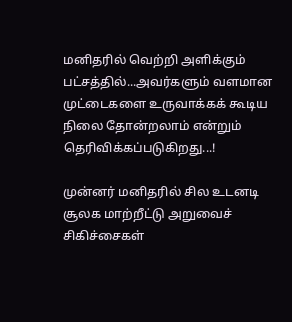மனிதரில் வெற்றி அளிக்கும் பட்சத்தில்...அவர்களும் வளமான முட்டைகளை உருவாக்கக் கூடிய நிலை தோன்றலாம் என்றும் தெரிவிக்கப்படுகிறது...!

முன்னர் மனிதரில் சில உடனடி சூலக மாற்றீட்டு அறுவைச் சிகிச்சைகள்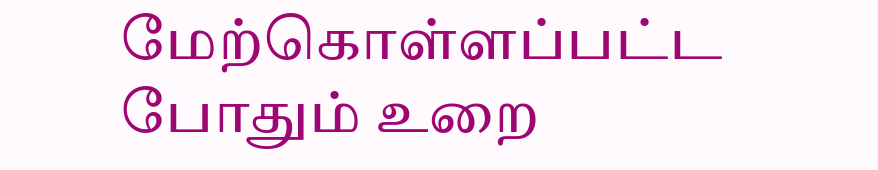மேற்கொள்ளப்பட்ட போதும் உறை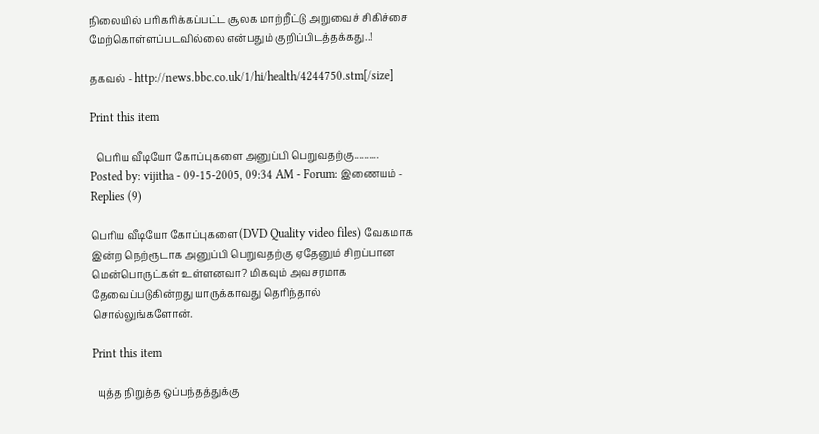நிலையில் பரிகரிக்கப்பட்ட சூலக மாற்றீட்டு அறுவைச் சிகிச்சை மேற்கொள்ளப்படவில்லை என்பதும் குறிப்பிடத்தக்கது..!

தகவல் - http://news.bbc.co.uk/1/hi/health/4244750.stm[/size]

Print this item

  பெரிய வீடியோ கோப்புகளை அனுப்பி பெறுவதற்கு..........
Posted by: vijitha - 09-15-2005, 09:34 AM - Forum: இணையம் - Replies (9)

பெரிய வீடியோ கோப்புகளை(DVD Quality video files) வேகமாக இன்ற நெற்ரூடாக அனுப்பி பெறுவதற்கு ஏதேனும் சிறப்பான மென்பொருட்கள் உள்ளனவா? மிகவும் அவசரமாக தேவைப்படுகின்றது யாருக்காவது தெரிந்தால் சொல்லுங்களோன்.

Print this item

  யுத்த நிறுத்த ஒப்பந்தத்துக்கு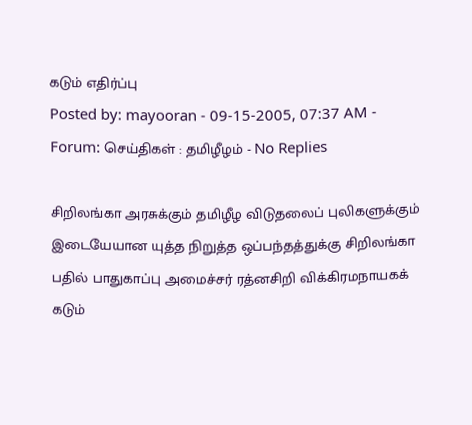கடும் எதிர்ப்பு
Posted by: mayooran - 09-15-2005, 07:37 AM - Forum: செய்திகள் : தமிழீழம் - No Replies

சிறிலங்கா அரசுக்கும் தமிழீழ விடுதலைப் புலிகளுக்கும் இடையேயான யுத்த நிறுத்த ஒப்பந்தத்துக்கு சிறிலங்கா பதில் பாதுகாப்பு அமைச்சர் ரத்னசிறி விக்கிரமநாயகக் கடும்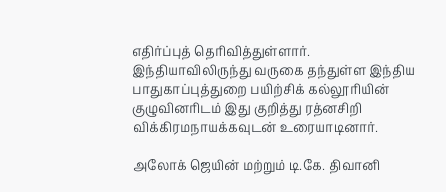எதிர்ப்புத் தெரிவித்துள்ளார்.
இந்தியாவிலிருந்து வருகை தந்துள்ள இந்திய பாதுகாப்புத்துறை பயிற்சிக் கல்லூரியின் குழுவினரிடம் இது குறித்து ரத்னசிறி விக்கிரமநாயக்கவுடன் உரையாடினார்.

அலோக் ஜெயின் மற்றும் டி.கே. திவானி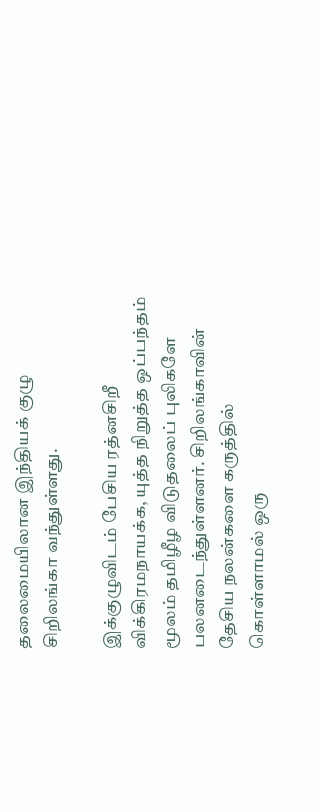தலைமையிலான இந்தியக் குழு சிறிலங்கா வந்துள்ளது.

இக்குழுவிடம் பேசிய ரத்னசிறீ விக்கிரமநாயக்க, யுத்த நிறுத்த ஒப்பந்தம் மூலம் தமிழீழ விடுதலைப் புலிகளே பலனடைந்துள்ளனர். சிறிலங்காவின் தேசிய நலன்களை கருத்தில் கொள்ளாமல் ஒரு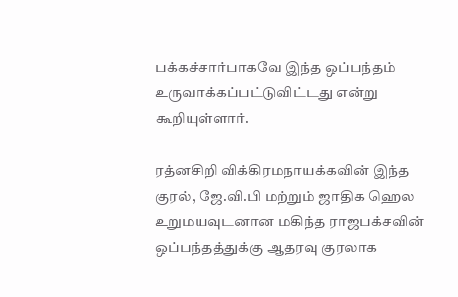பக்கச்சார்பாகவே இந்த ஒப்பந்தம் உருவாக்கப்பட்டுவிட்டது என்று கூறியுள்ளார்.

ரத்னசிறி விக்கிரமநாயக்கவின் இந்த குரல், ஜே.வி.பி மற்றும் ஜாதிக ஹெல உறுமயவுடனான மகிந்த ராஜபக்சவின் ஒப்பந்தத்துக்கு ஆதரவு குரலாக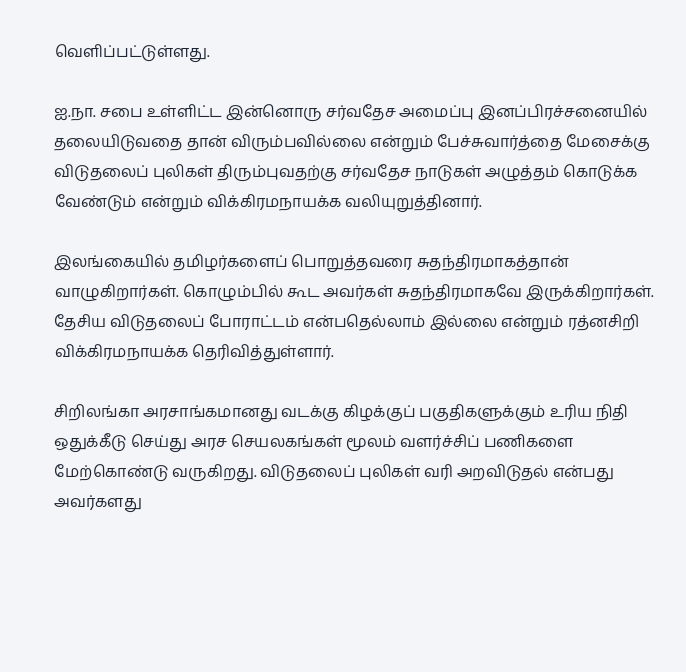வெளிப்பட்டுள்ளது.

ஐ.நா. சபை உள்ளிட்ட இன்னொரு சர்வதேச அமைப்பு இனப்பிரச்சனையில் தலையிடுவதை தான் விரும்பவில்லை என்றும் பேச்சுவார்த்தை மேசைக்கு விடுதலைப் புலிகள் திரும்புவதற்கு சர்வதேச நாடுகள் அழுத்தம் கொடுக்க வேண்டும் என்றும் விக்கிரமநாயக்க வலியுறுத்தினார்.

இலங்கையில் தமிழர்களைப் பொறுத்தவரை சுதந்திரமாகத்தான் வாழுகிறார்கள். கொழும்பில் கூட அவர்கள் சுதந்திரமாகவே இருக்கிறார்கள். தேசிய விடுதலைப் போராட்டம் என்பதெல்லாம் இல்லை என்றும் ரத்னசிறி விக்கிரமநாயக்க தெரிவித்துள்ளார்.

சிறிலங்கா அரசாங்கமானது வடக்கு கிழக்குப் பகுதிகளுக்கும் உரிய நிதி ஒதுக்கீடு செய்து அரச செயலகங்கள் மூலம் வளர்ச்சிப் பணிகளை மேற்கொண்டு வருகிறது. விடுதலைப் புலிகள் வரி அறவிடுதல் என்பது அவர்களது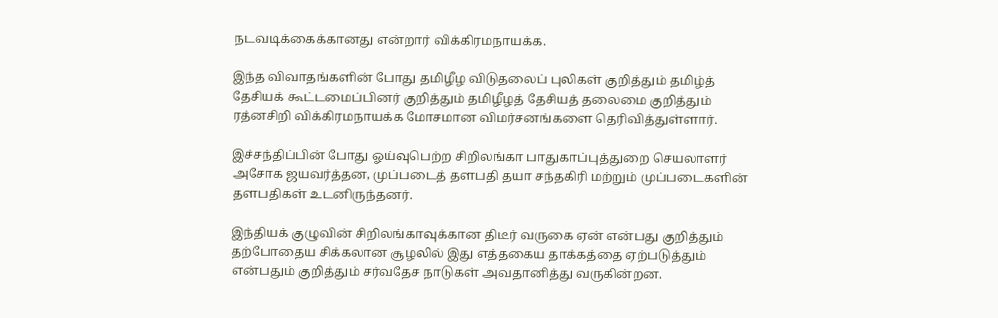நடவடிக்கைக்கானது என்றார் விக்கிரமநாயக்க.

இந்த விவாதங்களின் போது தமிழீழ விடுதலைப் புலிகள் குறித்தும் தமிழ்த் தேசியக் கூட்டமைப்பினர் குறித்தும் தமிழீழத் தேசியத் தலைமை குறித்தும் ரத்னசிறி விக்கிரமநாயக்க மோசமான விமர்சனங்களை தெரிவித்துள்ளார்.

இச்சந்திப்பின் போது ஓய்வுபெற்ற சிறிலங்கா பாதுகாப்புத்துறை செயலாளர் அசோக ஜயவர்த்தன, முப்படைத் தளபதி தயா சந்தகிரி மற்றும் முப்படைகளின் தளபதிகள் உடனிருந்தனர்.

இந்தியக் குழுவின் சிறிலங்காவுக்கான திடீர் வருகை ஏன் என்பது குறித்தும் தற்போதைய சிக்கலான சூழலில் இது எத்தகைய தாக்கத்தை ஏற்படுத்தும் என்பதும் குறித்தும் சர்வதேச நாடுகள் அவதானித்து வருகின்றன.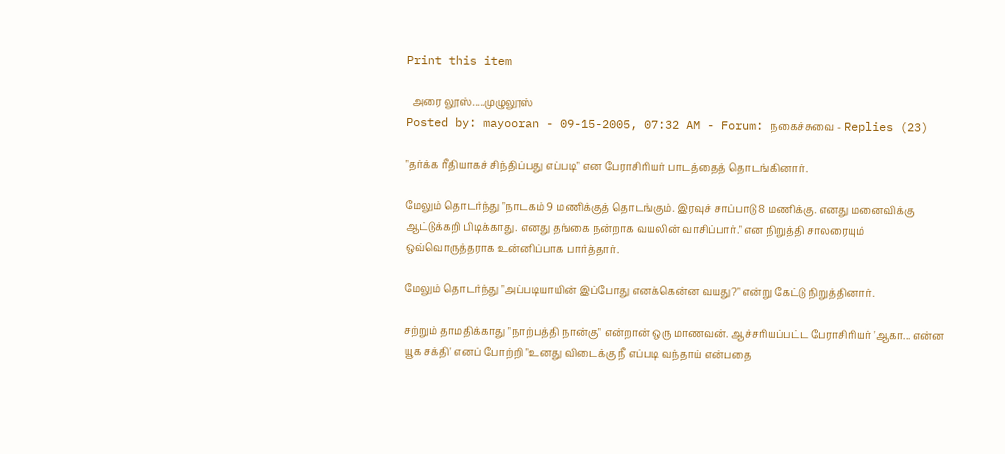Print this item

  அரை லூஸ்.....முழுலூஸ்
Posted by: mayooran - 09-15-2005, 07:32 AM - Forum: நகைச்சுவை - Replies (23)

"தர்க்க ரீதியாகச் சிந்திப்பது எப்படி" என பேராசிரியர் பாடத்தைத் தொடங்கினார்.

மேலும் தொடர்ந்து "நாடகம் 9 மணிக்குத் தொடங்கும். இரவுச் சாப்பாடு 8 மணிக்கு. எனது மனைவிக்கு ஆட்டுக்கறி பிடிக்காது. எனது தங்கை நன்றாக வயலின் வாசிப்பார்." என நிறுத்தி சாலரையும் ஒவ்வொருத்தராக உன்னிப்பாக பார்த்தார்.

மேலும் தொடர்ந்து "அப்படியாயின் இப்போது எனக்கென்ன வயது?" என்று கேட்டு நிறுத்தினார்.

சற்றும் தாமதிக்காது "நாற்பத்தி நான்கு" என்றான் ஒரு மாணவன். ஆச்சரியப்பட்ட பேராசிரியர் 'ஆகா... என்ன யூக சக்தி' எனப் போற்றி "உனது விடைக்கு நீ எப்படி வந்தாய் என்பதை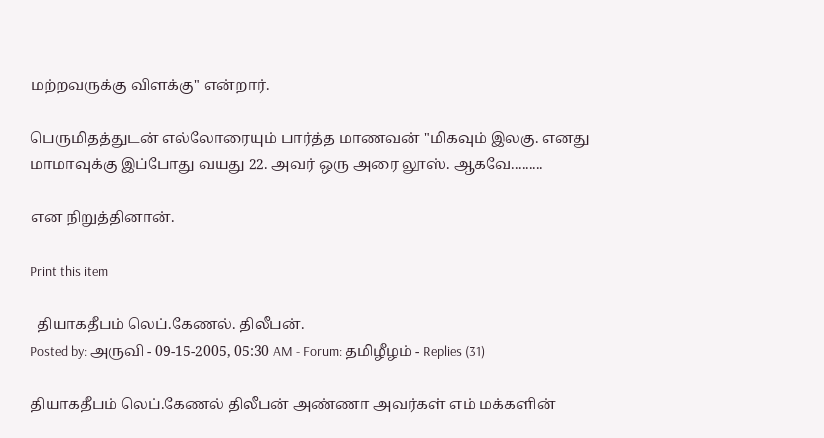மற்றவருக்கு விளக்கு" என்றார்.

பெருமிதத்துடன் எல்லோரையும் பார்த்த மாணவன் "மிகவும் இலகு. எனது மாமாவுக்கு இப்போது வயது 22. அவர் ஒரு அரை லூஸ். ஆகவே.........

என நிறுத்தினான்.

Print this item

  தியாகதீபம் லெப்.கேணல். திலீபன்.
Posted by: அருவி - 09-15-2005, 05:30 AM - Forum: தமிழீழம் - Replies (31)

தியாகதீபம் லெப்.கேணல் திலீபன் அண்ணா அவர்கள் எம் மக்களின்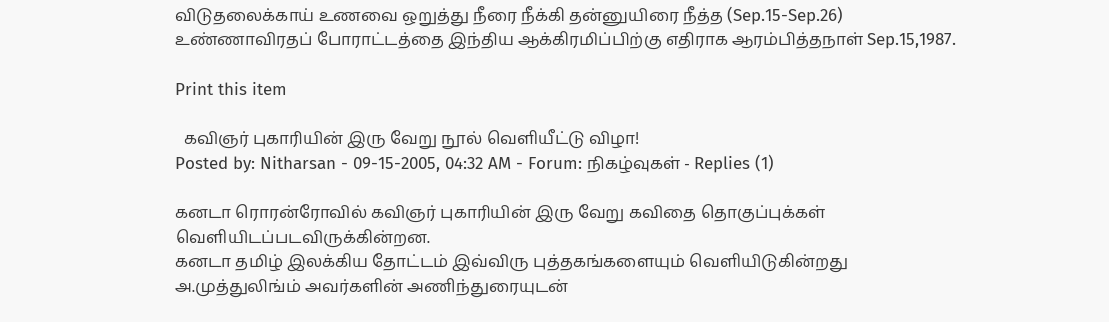விடுதலைக்காய் உணவை ஒறுத்து நீரை நீக்கி தன்னுயிரை நீத்த (Sep.15-Sep.26) உண்ணாவிரதப் போராட்டத்தை இந்திய ஆக்கிரமிப்பிற்கு எதிராக ஆரம்பித்தநாள் Sep.15,1987.

Print this item

  கவிஞர் புகாரியின் இரு வேறு நூல் வெளியீட்டு விழா!
Posted by: Nitharsan - 09-15-2005, 04:32 AM - Forum: நிகழ்வுகள் - Replies (1)

கனடா ரொரன்ரோவில் கவிஞர் புகாரியின் இரு வேறு கவிதை தொகுப்புக்கள் வெளியிடப்படவிருக்கின்றன.
கனடா தமிழ் இலக்கிய தோட்டம் இவ்விரு புத்தகங்களையும் வெளியிடுகின்றது
அ.முத்துலிங்ம் அவர்களின் அணிந்துரையுடன்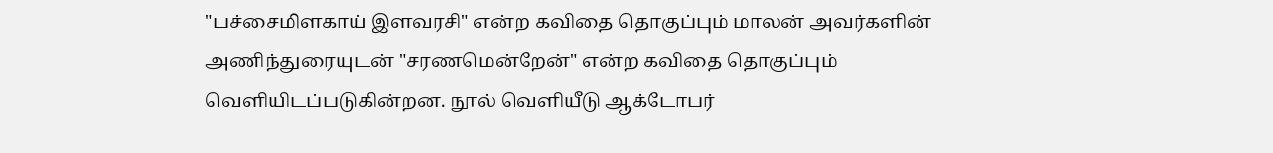"பச்சைமிளகாய் இளவரசி" என்ற கவிதை தொகுப்பும் மாலன் அவர்களின் அணிந்துரையுடன் "சரணமென்றேன்" என்ற கவிதை தொகுப்பும் வெளியிடப்படுகின்றன. நூல் வெளியீடு ஆக்டோபர்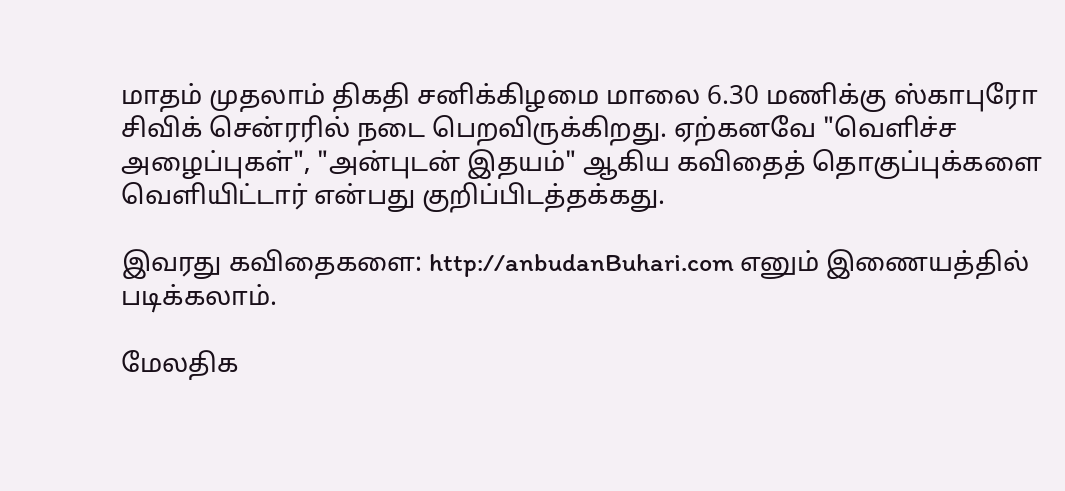மாதம் முதலாம் திகதி சனிக்கிழமை மாலை 6.30 மணிக்கு ஸ்காபுரோ சிவிக் சென்ரரில் நடை பெறவிருக்கிறது. ஏற்கனவே "வெளிச்ச அழைப்புகள்", "அன்புடன் இதயம்" ஆகிய கவிதைத் தொகுப்புக்களை வெளியிட்டார் என்பது குறிப்பிடத்தக்கது.

இவரது கவிதைகளை: http://anbudanBuhari.com எனும் இணையத்தில் படிக்கலாம்.

மேலதிக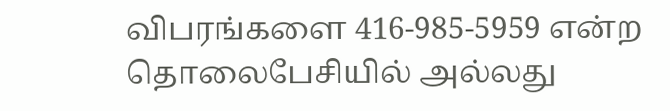விபரங்களை 416-985-5959 என்ற தொலைபேசியில் அல்லது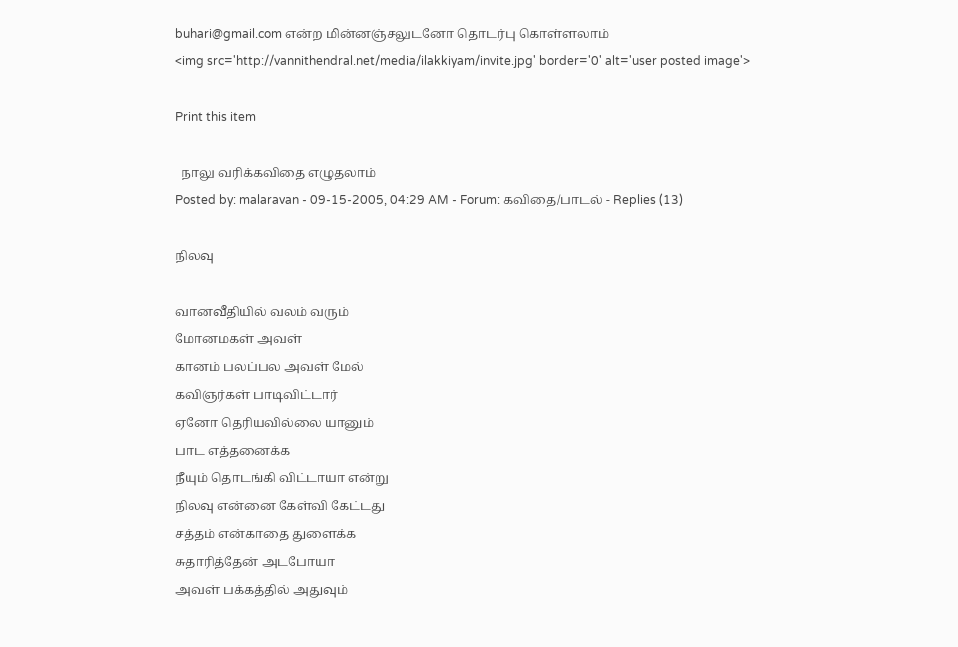buhari@gmail.com என்ற மின்னஞ்சலுடனோ தொடர்பு கொள்ளலாம்
<img src='http://vannithendral.net/media/ilakkiyam/invite.jpg' border='0' alt='user posted image'>

Print this item

  நாலு வரிக்கவிதை எழுதலாம்
Posted by: malaravan - 09-15-2005, 04:29 AM - Forum: கவிதை/பாடல் - Replies (13)

நிலவு

வானவீதியில் வலம் வரும்
மோனமகள் அவள்
கானம் பலப்பல அவள் மேல்
கவிஞர்கள் பாடிவிட்டார்
ஏனோ தெரியவில்லை யானும்
பாட எத்தனைக்க
நீயும் தொடங்கி விட்டாயா என்று
நிலவு என்னை கேள்வி கேட்டது
சத்தம் என்காதை துளைக்க
சுதாரித்தேன் அடபோயா
அவள் பக்கத்தில் அதுவும்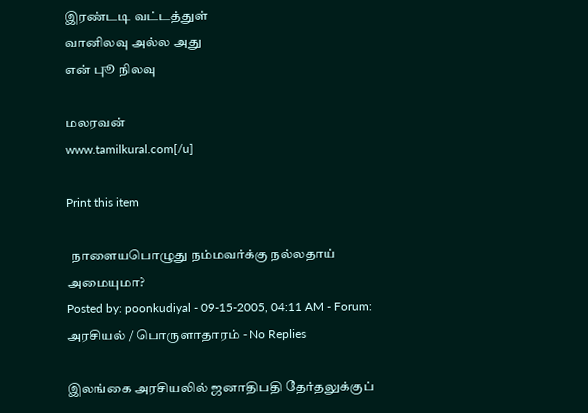இரண்டடி வட்டத்துள்
வானிலவு அல்ல அது
என் புூ நிலவு

மலரவன்
www.tamilkural.com[/u]

Print this item

  நாளையபொழுது நம்மவர்க்கு நல்லதாய் அமையுமா?
Posted by: poonkudiyal - 09-15-2005, 04:11 AM - Forum: அரசியல் / பொருளாதாரம் - No Replies

இலங்கை அரசியலில் ஜனாதிபதி தேர்தலுக்குப்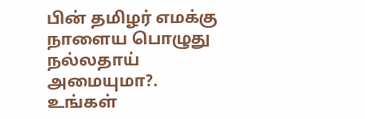பின் தமிழர் எமக்கு நாளைய பொழுது நல்லதாய் அமையுமா?. உங்கள்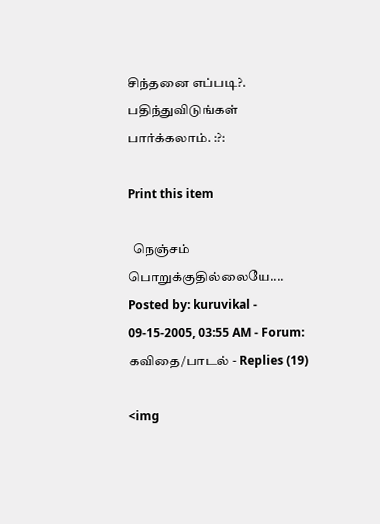சிந்தனை எப்படி?. பதிந்துவிடுங்கள் பார்க்கலாம். :?:

Print this item

  நெஞ்சம் பொறுக்குதில்லையே....
Posted by: kuruvikal - 09-15-2005, 03:55 AM - Forum: கவிதை/பாடல் - Replies (19)

<img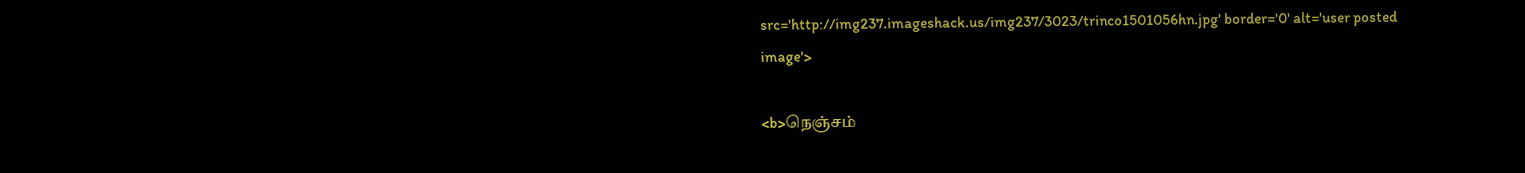src='http://img237.imageshack.us/img237/3023/trinco1501056hn.jpg' border='0' alt='user posted image'>

<b>நெஞ்சம்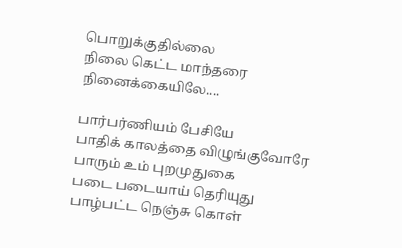பொறுக்குதில்லை
நிலை கெட்ட மாந்தரை
நினைக்கையிலே....

பார்பர்ணியம் பேசியே
பாதிக் காலத்தை விழுங்குவோரே
பாரும் உம் புறமுதுகை
படை படையாய் தெரியுது
பாழ்பட்ட நெஞ்சு கொள்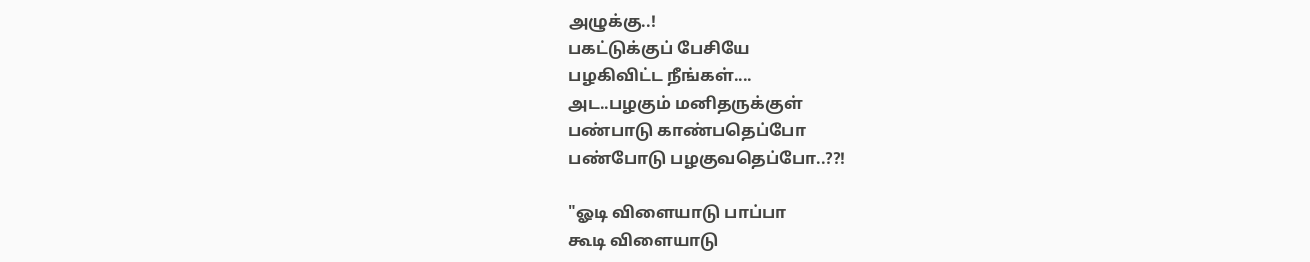அழுக்கு..!
பகட்டுக்குப் பேசியே
பழகிவிட்ட நீங்கள்....
அட..பழகும் மனிதருக்குள்
பண்பாடு காண்பதெப்போ
பண்போடு பழகுவதெப்போ..??!

"ஓடி விளையாடு பாப்பா
கூடி விளையாடு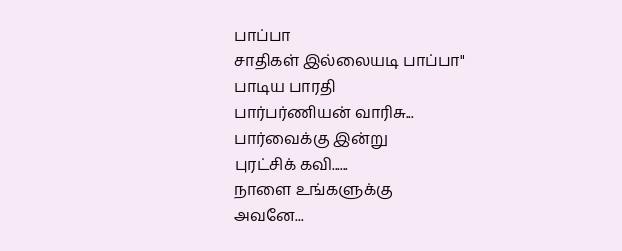பாப்பா
சாதிகள் இல்லையடி பாப்பா"
பாடிய பாரதி
பார்பர்ணியன் வாரிசு...
பார்வைக்கு இன்று
புரட்சிக் கவி......
நாளை உங்களுக்கு
அவனே...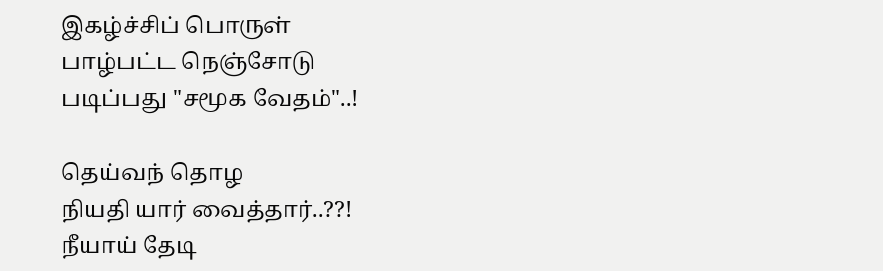இகழ்ச்சிப் பொருள்
பாழ்பட்ட நெஞ்சோடு
படிப்பது "சமூக வேதம்"..!

தெய்வந் தொழ
நியதி யார் வைத்தார்..??!
நீயாய் தேடி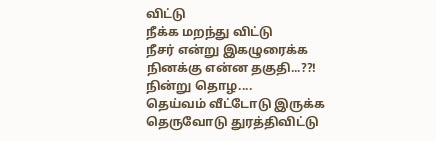விட்டு
நீக்க மறந்து விட்டு
நீசர் என்று இகழுரைக்க
நினக்கு என்ன தகுதி...??!
நின்று தொழ....
தெய்வம் வீட்டோடு இருக்க
தெருவோடு துரத்திவிட்டு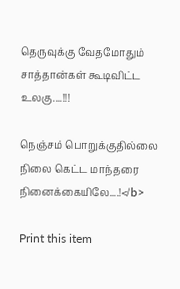தெருவுக்கு வேதமோதும்
சாத்தான்கள் கூடிவிட்ட உலகு....!!!

நெஞ்சம் பொறுக்குதில்லை
நிலை கெட்ட மாந்தரை
நினைக்கையிலே....!</b>

Print this item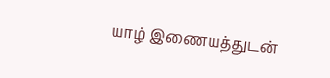யாழ் இணையத்துடன்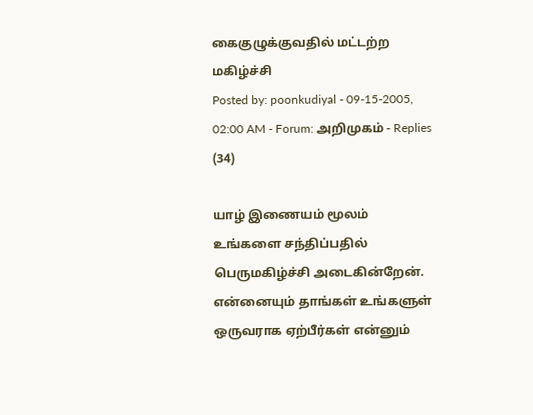கைகுழுக்குவதில் மட்டற்ற மகிழ்ச்சி
Posted by: poonkudiyal - 09-15-2005, 02:00 AM - Forum: அறிமுகம் - Replies (34)

யாழ் இணையம் மூலம் உங்களை சந்திப்பதில் பெருமகிழ்ச்சி அடைகின்றேன். என்னையும் தாங்கள் உங்களுள் ஒருவராக ஏற்பீர்கள் என்னும்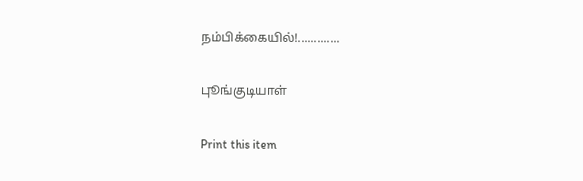நம்பிக்கையில்!.............

புூங்குடியாள்

Print this item